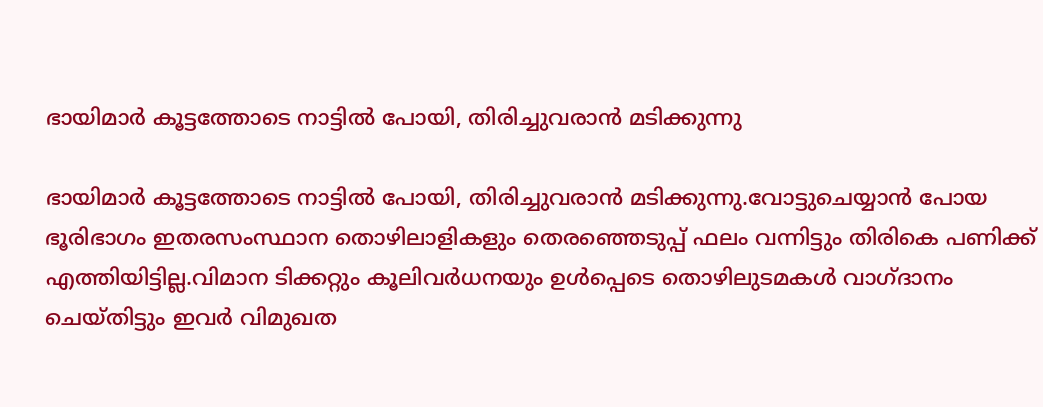ഭായിമാര്‍ കൂട്ടത്തോടെ നാട്ടില്‍ പോയി, തിരിച്ചുവരാൻ മടിക്കുന്നു

ഭായിമാര്‍ കൂട്ടത്തോടെ നാട്ടില്‍ പോയി, തിരിച്ചുവരാൻ മടിക്കുന്നു.വോട്ടുചെയ്യാൻ പോയ ഭൂരിഭാഗം ഇതരസംസ്ഥാന തൊഴിലാളികളും തെരഞ്ഞെടുപ്പ് ഫലം വന്നിട്ടും തിരികെ പണിക്ക് എത്തിയിട്ടില്ല.വിമാന ടിക്കറ്റും കൂലിവർധനയും ഉള്‍പ്പെടെ തൊഴിലുടമകള്‍ വാഗ്ദാനം ചെയ്തിട്ടും ഇവർ വിമുഖത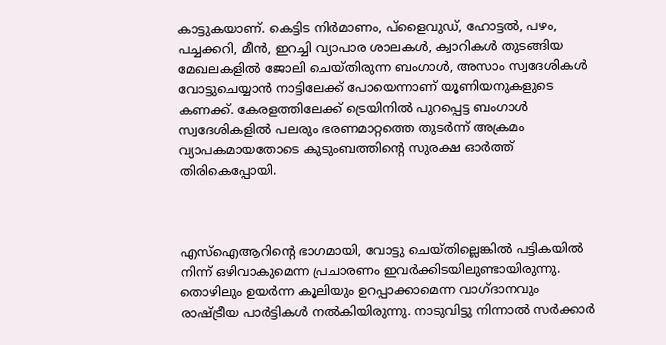കാട്ടുകയാണ്. കെട്ടിട നിർമാണം, പ്ളൈവുഡ്, ഹോട്ടല്‍, പഴം, പച്ചക്കറി, മീൻ, ഇറച്ചി വ്യാപാര ശാലകള്‍, ക്വാറികള്‍ തുടങ്ങിയ മേഖലകളില്‍ ജോലി ചെയ്തിരുന്ന ബംഗാള്‍, അസാം സ്വദേശികള്‍ വോട്ടുചെയ്യാൻ നാട്ടിലേക്ക് പോയെന്നാണ് യൂണിയനുകളുടെ കണക്ക്. കേരളത്തിലേക്ക് ട്രെയിനില്‍ പുറപ്പെട്ട ബംഗാള്‍ സ്വദേശികളില്‍ പലരും ഭരണമാറ്റത്തെ തുടർന്ന് അക്രമം വ്യാപകമായതോടെ കുടുംബത്തിന്റെ സുരക്ഷ ഓർത്ത് തിരികെപ്പോയി.



എസ്‌ഐആറിന്റെ ഭാഗമായി, വോട്ടു ചെയ്തില്ലെങ്കില്‍ പട്ടികയില്‍ നിന്ന് ഒഴിവാകുമെന്ന പ്രചാരണം ഇവർക്കിടയിലുണ്ടായിരുന്നു. തൊഴിലും ഉയർന്ന കൂലിയും ഉറപ്പാക്കാമെന്ന വാഗ്ദാനവും രാഷ്ട്രീയ പാർട്ടികള്‍ നല്‍കിയിരുന്നു. നാടുവിട്ടു നിന്നാല്‍ സർക്കാർ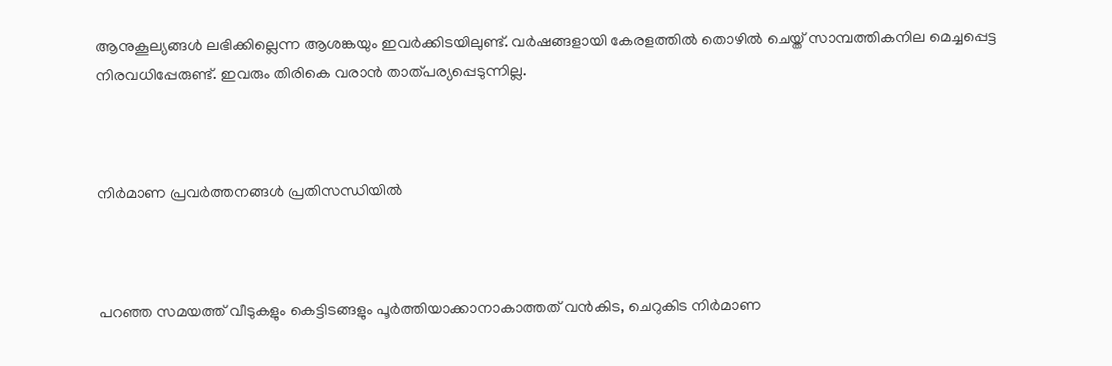ആനുകൂല്യങ്ങള്‍ ലഭിക്കില്ലെന്ന ആശങ്കയും ഇവർക്കിടയിലുണ്ട്. വർഷങ്ങളായി കേരളത്തില്‍ തൊഴില്‍ ചെയ്ത് സാമ്പത്തികനില മെച്ചപ്പെട്ട നിരവധിപ്പേരുണ്ട്. ഇവരും തിരികെ വരാൻ താത്പര്യപ്പെടുന്നില്ല.



നിർമാണ പ്രവർത്തനങ്ങള്‍ പ്രതിസന്ധിയില്‍



പറഞ്ഞ സമയത്ത് വീടുകളും കെട്ടിടങ്ങളും പൂർത്തിയാക്കാനാകാത്തത് വൻകിട, ചെറുകിട നിർമാണ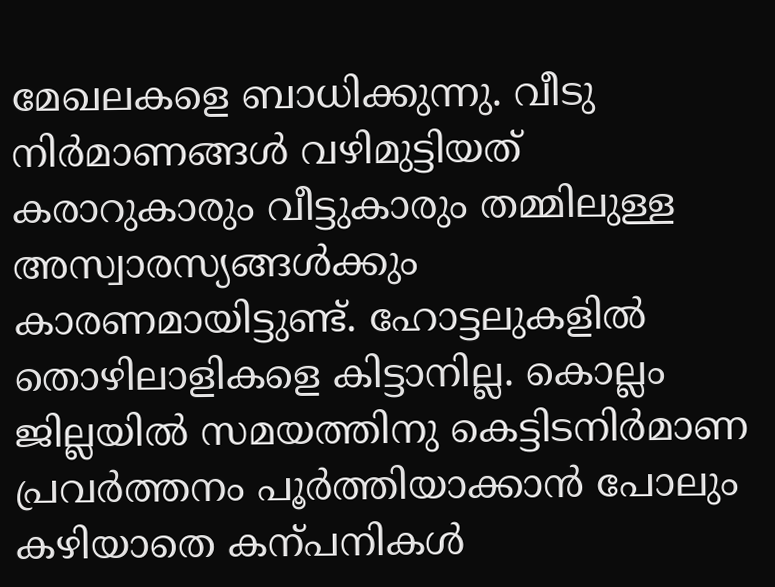മേഖലകളെ ബാധിക്കുന്നു. വീടു നിർമാണങ്ങള്‍ വഴിമുട്ടിയത് കരാറുകാരും വീട്ടുകാരും തമ്മിലുള്ള അസ്വാരസ്യങ്ങള്‍ക്കും കാരണമായിട്ടുണ്ട്. ഹോട്ടലുകളില്‍ തൊഴിലാളികളെ കിട്ടാനില്ല. കൊല്ലം ജില്ലയില്‍ സമയത്തിനു കെട്ടിടനിർമാണ പ്രവർത്തനം പൂർത്തിയാക്കാൻ പോലും കഴിയാതെ കന്പനികള്‍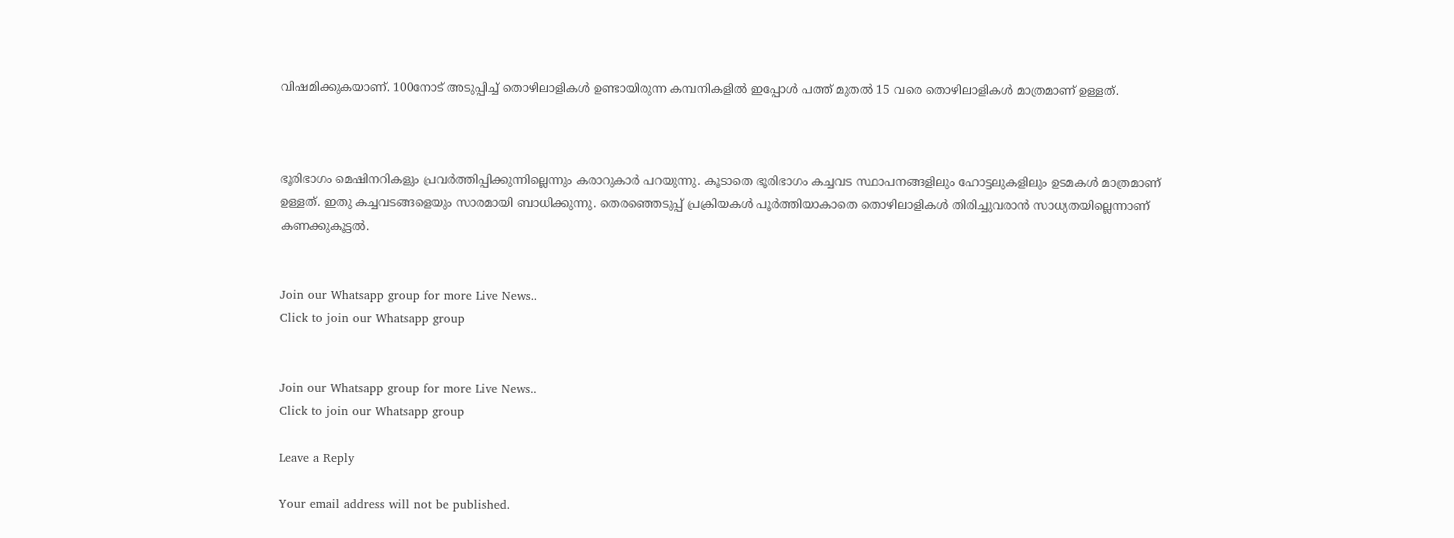വിഷമിക്കുകയാണ്. 100നോട് അടുപ്പിച്ച്‌ തൊഴിലാളികള്‍ ഉണ്ടായിരുന്ന കമ്പനികളില്‍ ഇപ്പോള്‍ പത്ത് മുതല്‍ 15 വരെ തൊഴിലാളികള്‍ മാത്രമാണ് ഉള്ളത്.



ഭൂരിഭാഗം മെഷിനറികളും പ്രവർത്തിപ്പിക്കുന്നില്ലെന്നും കരാറുകാർ പറയുന്നു. കൂടാതെ ഭൂരിഭാഗം കച്ചവട സ്ഥാപനങ്ങളിലും ഹോട്ടലുകളിലും ഉടമകള്‍ മാത്രമാണ് ഉള്ളത്. ഇതു കച്ചവടങ്ങളെയും സാരമായി ബാധിക്കുന്നു. തെരഞ്ഞെടുപ്പ് പ്രക്രിയകള്‍ പൂർത്തിയാകാതെ തൊഴിലാളികള്‍ തിരിച്ചുവരാൻ സാധ്യതയില്ലെന്നാണ് കണക്കുകൂട്ടല്‍.


Join our Whatsapp group for more Live News..
Click to join our Whatsapp group


Join our Whatsapp group for more Live News..
Click to join our Whatsapp group

Leave a Reply

Your email address will not be published.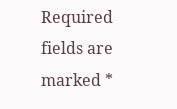Required fields are marked *